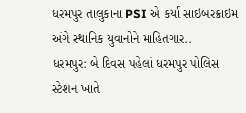ધરમપુર તાલુકાના PSI એ કર્યા સાઇબરક્રાઇમ અંગે સ્થાનિક યુવાનોને માહિતગાર..
ધરમપુર: બે દિવસ પહેલાં ધરમપુર પોલિસ સ્ટેશન ખાતે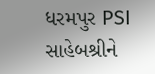ધરમપુર PSI સાહેબશ્રીને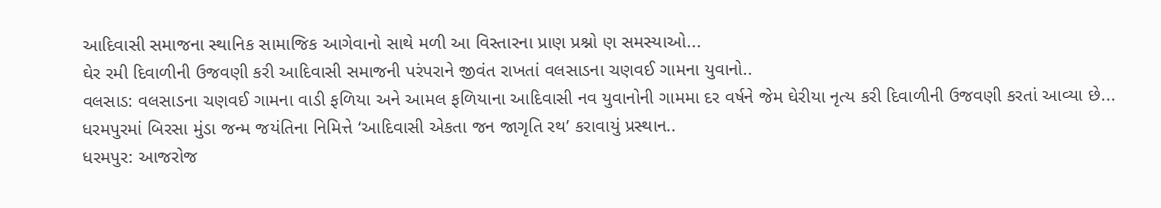આદિવાસી સમાજના સ્થાનિક સામાજિક આગેવાનો સાથે મળી આ વિસ્તારના પ્રાણ પ્રશ્નો ણ સમસ્યાઓ...
ઘેર રમી દિવાળીની ઉજવણી કરી આદિવાસી સમાજની પરંપરાને જીવંત રાખતાં વલસાડના ચણવઈ ગામના યુવાનો..
વલસાડ: વલસાડના ચણવઈ ગામના વાડી ફળિયા અને આમલ ફળિયાના આદિવાસી નવ યુવાનોની ગામમા દર વર્ષને જેમ ઘેરીયા નૃત્ય કરી દિવાળીની ઉજવણી કરતાં આવ્યા છે...
ધરમપુરમાં બિરસા મુંડા જન્મ જયંતિના નિમિત્તે ‘આદિવાસી એકતા જન જાગૃતિ રથ’ કરાવાયું પ્રસ્થાન..
ધરમપુર: આજરોજ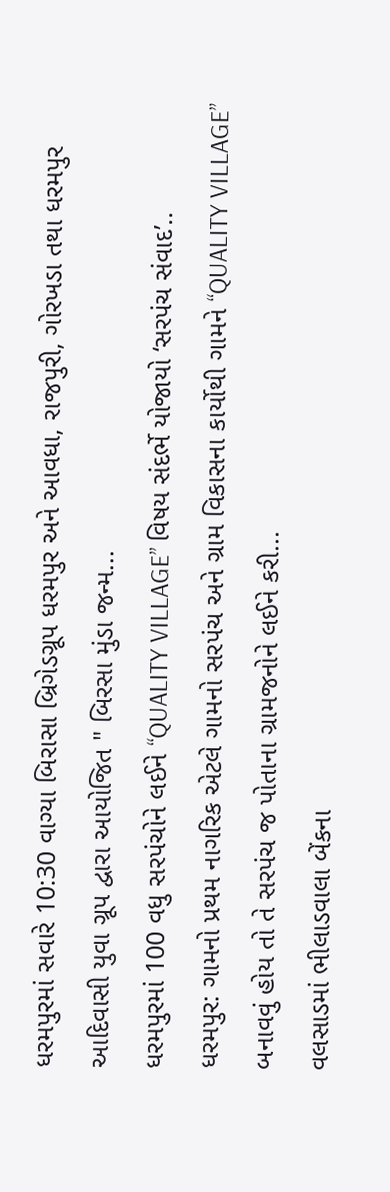ધરમપુરમાં સવારે 10:30 વાગ્યા બિરાસા બ્રિગેડગ્રૂપ ધરમપુર અને આવધા, રાજપુરી, ગોરખડા તથા ધરમપુર આદિવાસી યુવા ગ્રૂપ દ્વારા આયોજિત " બિરસા મુંડા જન્મ...
ધરમપુરમાં 100 વધુ સરપંચોને લઈને “QUALITY VILLAGE” વિષય સંદર્ભે યોજાયો ‘સરપંચ સંવાદ’..
ધરમપુર: ગામનો પ્રથમ નાગરિક એટલે ગામનો સરપંચ અને ગ્રામ વિકાસના કાર્યોથી ગામને “QUALITY VILLAGE” બનાવવું હોય તો તે સરપંચ જ પોતાના ગ્રામજનોને લઈને કરી...
વલસાડમાં ભીલાડવાલા બેંકના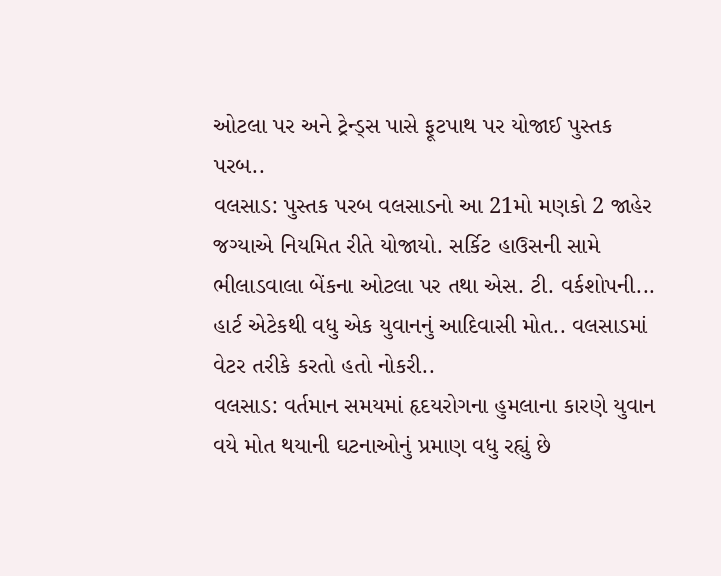ઓટલા પર અને ટ્રેન્ડ્સ પાસે ફૂટપાથ પર યોજાઈ પુસ્તક પરબ..
વલસાડ: પુસ્તક પરબ વલસાડનો આ 21મો મણકો 2 જાહેર જગ્યાએ નિયમિત રીતે યોજાયો. સર્કિટ હાઉસની સામે ભીલાડવાલા બેંકના ઓટલા પર તથા એસ. ટી. વર્કશોપની...
હાર્ટ એટેકથી વધુ એક યુવાનનું આદિવાસી મોત.. વલસાડમાં વેટર તરીકે કરતો હતો નોકરી..
વલસાડ: વર્તમાન સમયમાં હૃદયરોગના હુમલાના કારણે યુવાન વયે મોત થયાની ઘટનાઓનું પ્રમાણ વધુ રહ્યું છે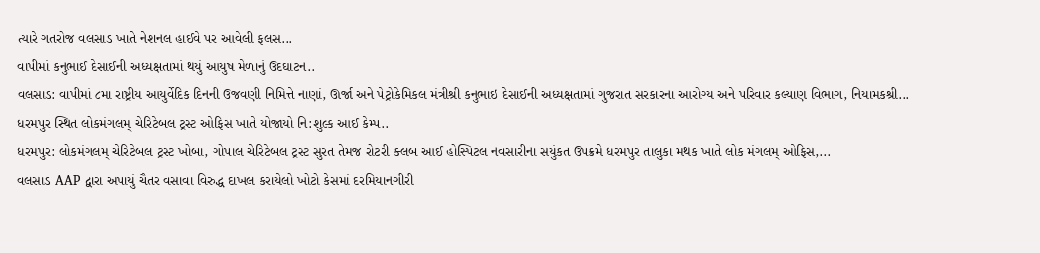ત્યારે ગતરોજ વલસાડ ખાતે નેશનલ હાઈવે પર આવેલી ફલસ...
વાપીમાં કનુભાઈ દેસાઈની અધ્યક્ષતામાં થયું આયુષ મેળાનું ઉદઘાટન..
વલસાડ: વાપીમાં ૮મા રાષ્ટ્રીય આયુર્વેદિક દિનની ઉજવણી નિમિત્તે નાણાં, ઊર્જા અને પેટ્રોકેમિકલ મંત્રીશ્રી કનુભાઇ દેસાઈની અધ્યક્ષતામાં ગુજરાત સરકારના આરોગ્ય અને પરિવાર કલ્યાણ વિભાગ, નિયામકશ્રી...
ધરમપુર સ્થિત લોકમંગલમ્ ચેરિટેબલ ટ્રસ્ટ ઓફિસ ખાતે યોજાયો નિ:શુલ્ક આઈ કેમ્પ..
ધરમપુર: લોકમંગલમ્ ચેરિટેબલ ટ્રસ્ટ ખોબા, ગોપાલ ચેરિટેબલ ટ્રસ્ટ સુરત તેમજ રોટરી ક્લબ આઈ હોસ્પિટલ નવસારીના સયુંકત ઉપક્રમે ધરમપુર તાલુકા મથક ખાતે લોક મંગલમ્ ઓફિસ,...
વલસાડ AAP દ્વારા અપાયું ચૈતર વસાવા વિરુદ્ધ દાખલ કરાયેલો ખોટો કેસમાં દરમિયાનગીરી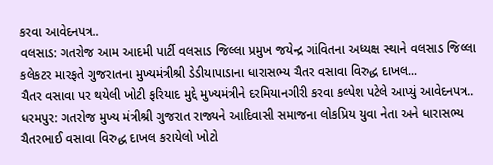કરવા આવેદનપત્ર..
વલસાડ: ગતરોજ આમ આદમી પાર્ટી વલસાડ જિલ્લા પ્રમુખ જયેન્દ્ર ગાંવિતના અધ્યક્ષ સ્થાને વલસાડ જિલ્લા કલેકટર મારફતે ગુજરાતના મુખ્યમંત્રીશ્રી ડેડીયાપાડાના ધારાસભ્ય ચૈતર વસાવા વિરુદ્ધ દાખલ...
ચૈતર વસાવા પર થયેલી ખોટી ફરિયાદ મુદ્દે મુખ્યમંત્રીને દરમિયાનગીરી કરવા કલ્પેશ પટેલે આપ્યું આવેદનપત્ર..
ધરમપુર: ગતરોજ મુખ્ય મંત્રીશ્રી ગુજરાત રાજ્યને આદિવાસી સમાજના લોકપ્રિય યુવા નેતા અને ધારાસભ્ય ચૈતરભાઈ વસાવા વિરુદ્ધ દાખલ કરાયેલો ખોટો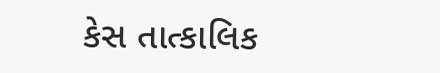કેસ તાત્કાલિક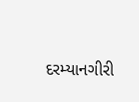દરમ્યાનગીરી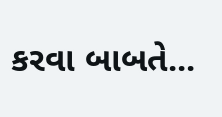કરવા બાબતે...